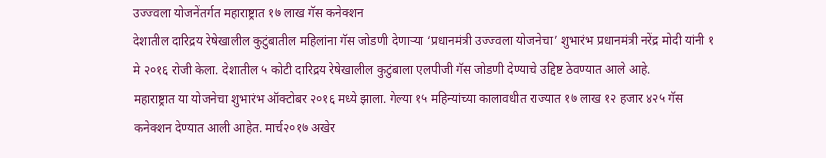उज्ज्वला योजनेंतर्गत महाराष्ट्रात १७ लाख गॅस कनेक्शन
देशातील दारिद्रय रेषेखालील कुटुंबातील महिलांना गॅस जोडणी देणाऱ्या ‘प्रधानमंत्री उज्ज्वला योजनेचा’ शुभारंभ प्रधानमंत्री नरेंद्र मोदी यांनी १ मे २०१६ रोजी केला. देशातील ५ कोटी दारिद्रय रेषेखालील कुटुंबाला एलपीजी गॅस जोडणी देण्याचे उद्दिष्ट ठेवण्यात आले आहे.
महाराष्ट्रात या योजनेचा शुभारंभ ऑक्टोबर २०१६ मध्ये झाला. गेल्या १५ महिन्यांच्या कालावधीत राज्यात १७ लाख १२ हजार ४२५ गॅस कनेक्शन देण्यात आली आहेत. मार्च२०१७ अखेर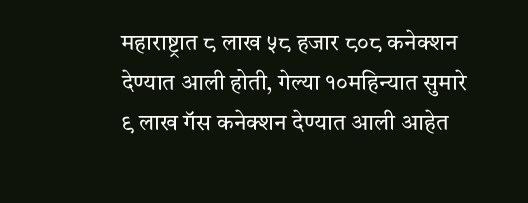महाराष्ट्रात ८ लाख ५८ हजार ८०८ कनेक्शन देण्यात आली होती, गेल्या १०महिन्यात सुमारे ९ लाख गॅस कनेक्शन देण्यात आली आहेत